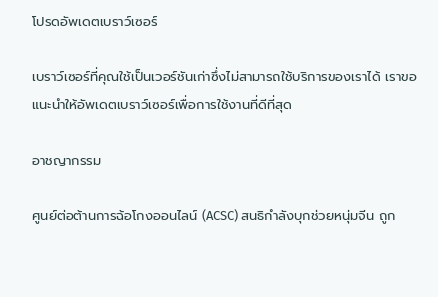โปรดอัพเดตเบราว์เซอร์

เบราว์เซอร์ที่คุณใช้เป็นเวอร์ชันเก่าซึ่งไม่สามารถใช้บริการของเราได้ เราขอแนะนำให้อัพเดตเบราว์เซอร์เพื่อการใช้งานที่ดีที่สุด

อาชญากรรม

ศูนย์ต่อต้านการฉ้อโกงออนไลน์ (ACSC) สนธิกำลังบุกช่วยหนุ่มจีน ถูก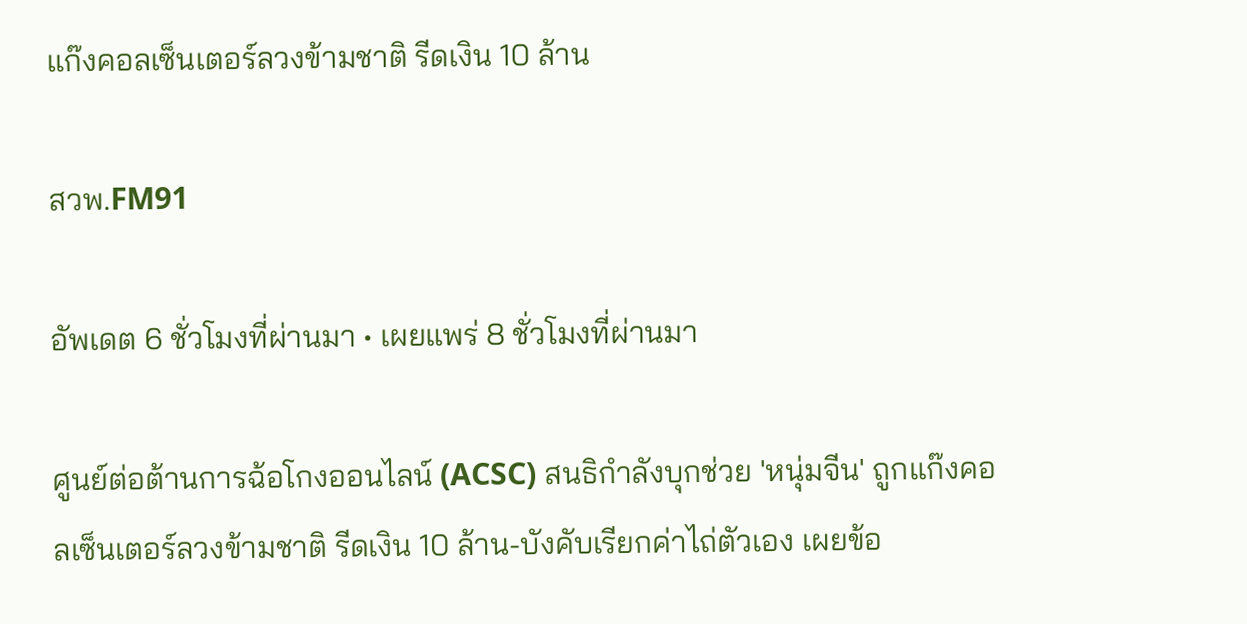แก๊งคอลเซ็นเตอร์ลวงข้ามชาติ รีดเงิน 10 ล้าน

สวพ.FM91

อัพเดต 6 ชั่วโมงที่ผ่านมา • เผยแพร่ 8 ชั่วโมงที่ผ่านมา

ศูนย์ต่อต้านการฉ้อโกงออนไลน์ (ACSC) สนธิกำลังบุกช่วย 'หนุ่มจีน' ถูกแก๊งคอลเซ็นเตอร์ลวงข้ามชาติ รีดเงิน 10 ล้าน-บังคับเรียกค่าไถ่ตัวเอง เผยข้อ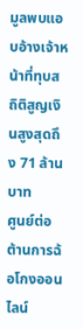มูลพบแอบอ้างเจ้าหน้าที่ทุบสถิติสูญเงินสูงสุดถึง 71 ล้านบาท
ศูนย์ต่อต้านการฉ้อโกงออนไลน์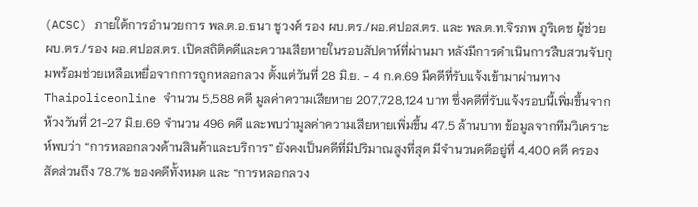(ACSC) ภายใต้การอำนวยการ พล.ต.อ.ธนา ชูวงศ์ รอง ผบ.ตร./ผอ.ศปอส.ตร. และ พล.ต.ท.จิรภพ ภูริเดช ผู้ช่วย ผบ.ตร./รอง ผอ.ศปอส.ตร. เปิดสถิติคดีและความเสียหายในรอบสัปดาห์ที่ผ่านมา หลังมีการดำเนินการสืบสวนจับกุมพร้อมช่วยเหลือเหยื่อจากการถูกหลอกลวง ตั้งแต่วันที่ 28 มิ.ย. - 4 ก.ค.69 มีคดีที่รับแจ้งเข้ามาผ่านทาง Thaipoliceonline จำนวน 5,588 คดี มูลค่าความเสียหาย 207,728,124 บาท ซึ่งคดีที่รับแจ้งรอบนี้เพิ่มขึ้นจากห้วงวันที่ 21-27 มิ.ย.69 จำนวน 496 คดี และพบว่ามูลค่าความเสียหายเพิ่มขึ้น 47.5 ล้านบาท ข้อมูลจากทีมวิเคราะห์พบว่า “การหลอกลวงด้านสินค้าและบริการ” ยังคงเป็นคดีที่มีปริมาณสูงที่สุด มีจำนวนคดีอยู่ที่ 4,400 คดี ครองสัดส่วนถึง 78.7% ของคดีทั้งหมด และ “การหลอกลวง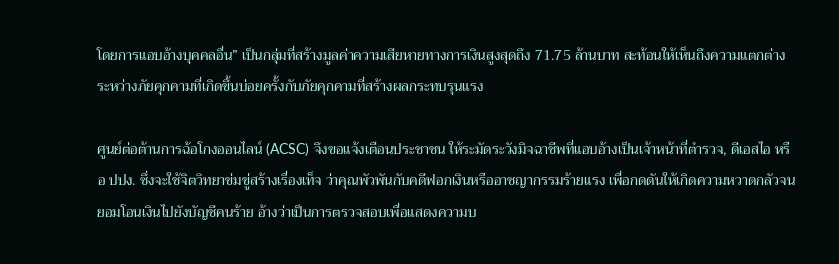โดยการแอบอ้างบุคคลอื่น” เป็นกลุ่มที่สร้างมูลค่าความเสียหายทางการเงินสูงสุดถึง 71.75 ล้านบาท สะท้อนให้เห็นถึงความแตกต่างระหว่างภัยคุกคามที่เกิดขึ้นบ่อยครั้งกับภัยคุกคามที่สร้างผลกระทบรุนแรง

ศูนย์ต่อต้านการฉ้อโกงออนไลน์ (ACSC) จึงขอแจ้งเตือนประชาชน ให้ระมัดระวังมิจฉาชีพที่แอบอ้างเป็นเจ้าหน้าที่ตำรวจ, ดีเอสไอ หรือ ปปง. ซึ่งจะใช้จิตวิทยาข่มขู่สร้างเรื่องเท็จ ว่าคุณพัวพันกับคดีฟอกเงินหรืออาชญากรรมร้ายแรง เพื่อกดดันให้เกิดความหวาดกลัวจนยอมโอนเงินไปยังบัญชีคนร้าย อ้างว่าเป็นการตรวจสอบเพื่อแสดงความบ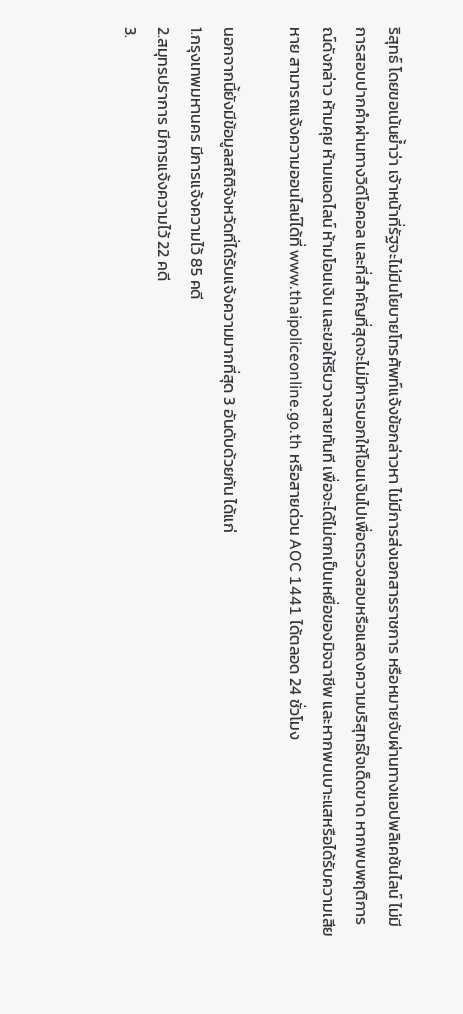ริสุทธ์ โดยขอเน้นย้ำว่า เจ้าหน้าที่รัฐจะไม่มีนโยบายโทรศัพท์แจ้งข้อกล่าวหา ไม่มีการส่งเอกสารราชการ หรือหมายจับผ่านทางแอปพลิเคชันไลน์ ไม่มีการสอบปากคำผ่านทางวิดีโอคอล และที่สำคัญที่สุดจะไม่มีการบอกให้โอนเงินไปเพื่อตรวจสอบหรือแสดงความบริสุทธ์ใจเด็ดขาด หากพบพฤติการณ์ดังกล่าว ห้ามคุย ห้ามแอดไลน์ ห้ามโอนเงิน และขอให้รีบวางสายทันที เพื่อจะได้ไม่ตกเป็นเหยื่อของมิจฉาชีพ และหากพบเบาะแสหรือได้รับความเสียหาย สามารถแจ้งความออนไลน์ได้ที่ www.thaipoliceonline.go.th หรือสายด่วน AOC 1441 ได้ตลอด 24 ชั่วโมง

นอกจากนี้ยังมีข้อมูลสถิติจังหวัดที่ได้รับแจ้งความมากที่สุด 3 อันดับด้วยกัน ได้แก่
1.กรุงเทพมหานคร มีการแจ้งความไว้ 85 คดี
2.สมุทรปราการ มีการแจ้งความไว้ 22 คดี
3.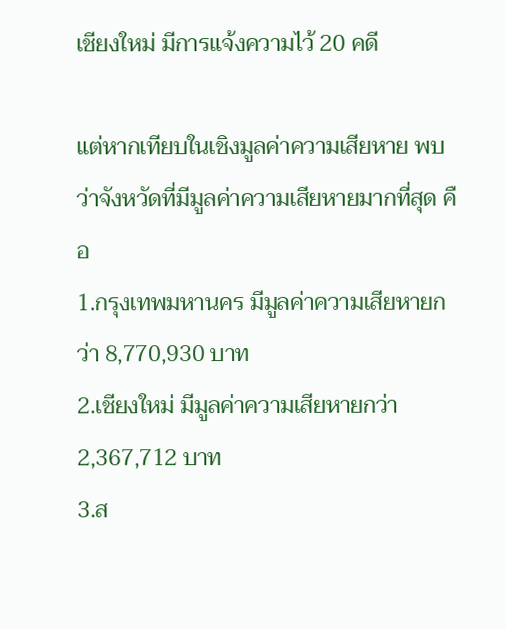เชียงใหม่ มีการแจ้งความไว้ 20 คดี

แต่หากเทียบในเชิงมูลค่าความเสียหาย พบว่าจังหวัดที่มีมูลค่าความเสียหายมากที่สุด คือ
1.กรุงเทพมหานคร มีมูลค่าความเสียหายกว่า 8,770,930 บาท
2.เชียงใหม่ มีมูลค่าความเสียหายกว่า 2,367,712 บาท
3.ส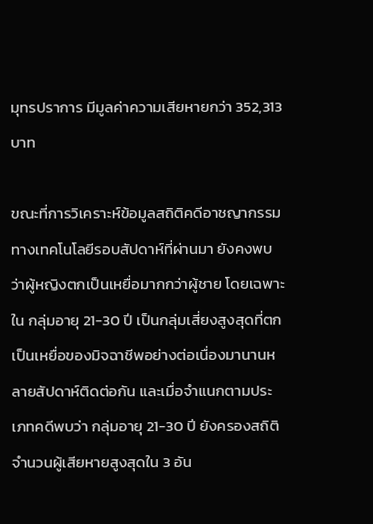มุทรปราการ มีมูลค่าความเสียหายกว่า 352,313 บาท

ขณะที่การวิเคราะห์ข้อมูลสถิติคดีอาชญากรรมทางเทคโนโลยีรอบสัปดาห์ที่ผ่านมา ยังคงพบว่าผู้หญิงตกเป็นเหยื่อมากกว่าผู้ชาย โดยเฉพาะใน กลุ่มอายุ 21-30 ปี เป็นกลุ่มเสี่ยงสูงสุดที่ตกเป็นเหยื่อของมิจฉาชีพอย่างต่อเนื่องมานานหลายสัปดาห์ติดต่อกัน และเมื่อจำแนกตามประเภทคดีพบว่า กลุ่มอายุ 21-30 ปี ยังครองสถิติจำนวนผู้เสียหายสูงสุดใน 3 อัน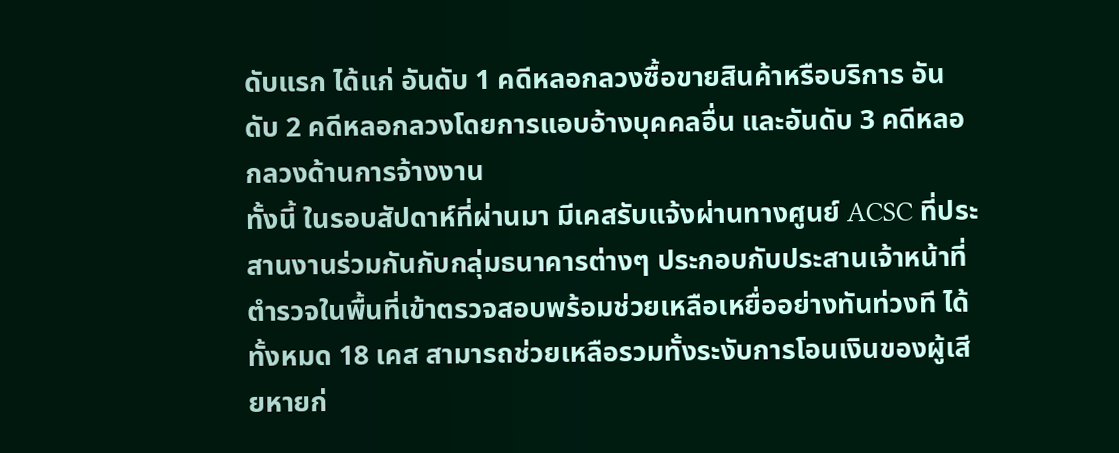ดับแรก ได้แก่ อันดับ 1 คดีหลอกลวงซื้อขายสินค้าหรือบริการ อันดับ 2 คดีหลอกลวงโดยการแอบอ้างบุคคลอื่น และอันดับ 3 คดีหลอกลวงด้านการจ้างงาน
ทั้งนี้ ในรอบสัปดาห์ที่ผ่านมา มีเคสรับแจ้งผ่านทางศูนย์ ACSC ที่ประสานงานร่วมกันกับกลุ่มธนาคารต่างๆ ประกอบกับประสานเจ้าหน้าที่ตำรวจในพื้นที่เข้าตรวจสอบพร้อมช่วยเหลือเหยื่ออย่างทันท่วงที ได้ทั้งหมด 18 เคส สามารถช่วยเหลือรวมทั้งระงับการโอนเงินของผู้เสียหายก่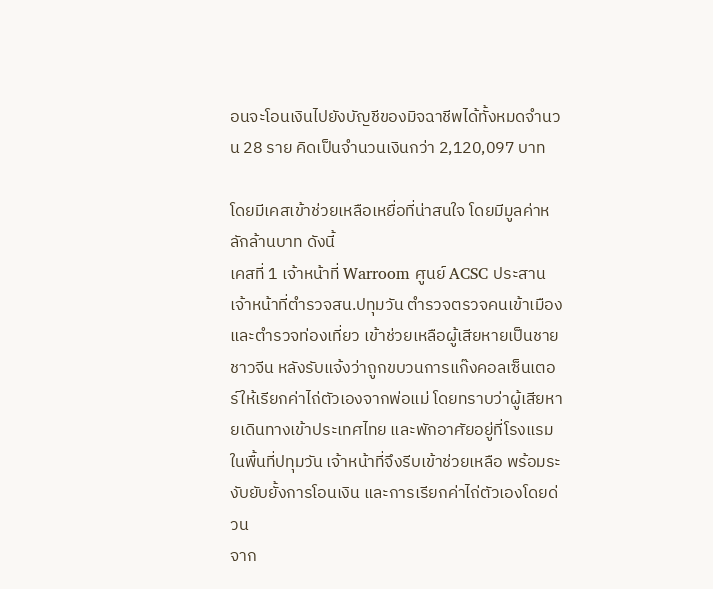อนจะโอนเงินไปยังบัญชีของมิจฉาชีพได้ทั้งหมดจำนวน 28 ราย คิดเป็นจำนวนเงินกว่า 2,120,097 บาท

โดยมีเคสเข้าช่วยเหลือเหยื่อที่น่าสนใจ โดยมีมูลค่าหลักล้านบาท ดังนี้
เคสที่ 1 เจ้าหน้าที่ Warroom ศูนย์ ACSC ประสานเจ้าหน้าที่ตำรวจสน.ปทุมวัน ตำรวจตรวจคนเข้าเมือง และตำรวจท่องเที่ยว เข้าช่วยเหลือผู้เสียหายเป็นชายชาวจีน หลังรับแจ้งว่าถูกขบวนการแก๊งคอลเซ็นเตอร์ให้เรียกค่าไถ่ตัวเองจากพ่อแม่ โดยทราบว่าผู้เสียหายเดินทางเข้าประเทศไทย และพักอาศัยอยู่ที่โรงแรม ในพื้นที่ปทุมวัน เจ้าหน้าที่จึงรีบเข้าช่วยเหลือ พร้อมระงับยับยั้งการโอนเงิน และการเรียกค่าไถ่ตัวเองโดยด่วน
จาก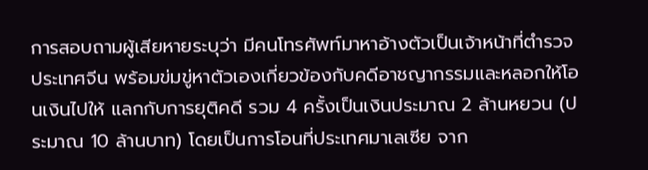การสอบถามผู้เสียหายระบุว่า มีคนโทรศัพท์มาหาอ้างตัวเป็นเจ้าหน้าที่ตำรวจประเทศจีน พร้อมข่มขู่หาตัวเองเกี่ยวข้องกับคดีอาชญากรรมและหลอกให้โอนเงินไปให้ แลกกับการยุติคดี รวม 4 ครั้งเป็นเงินประมาณ 2 ล้านหยวน (ประมาณ 10 ล้านบาท) โดยเป็นการโอนที่ประเทศมาเลเซีย จาก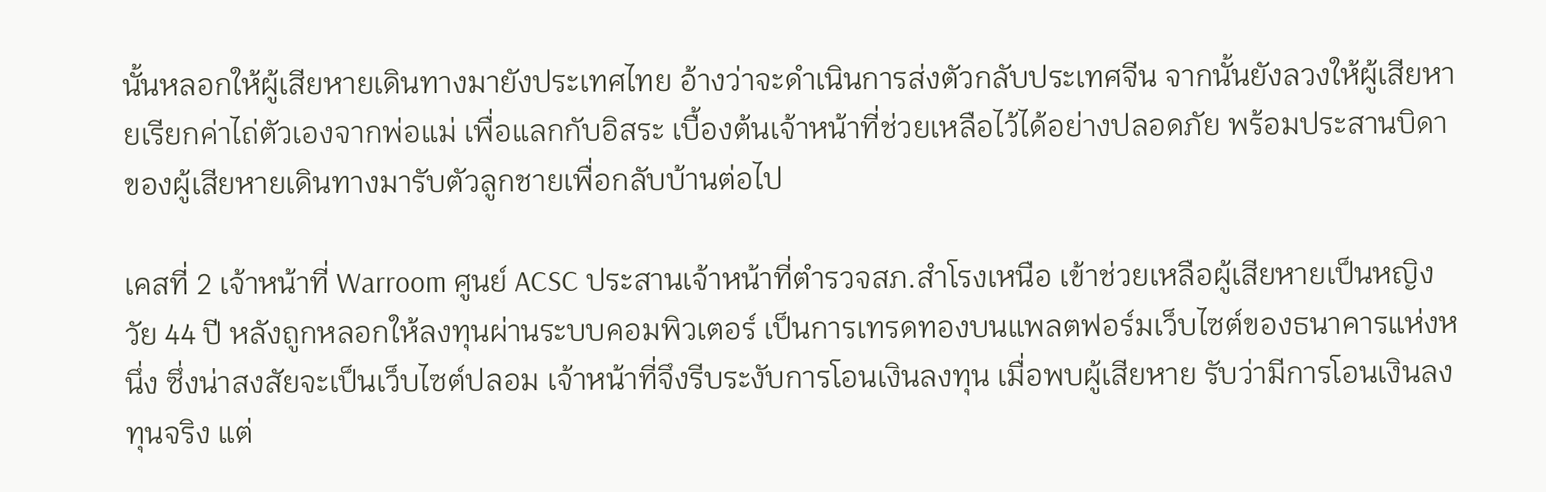นั้นหลอกให้ผู้เสียหายเดินทางมายังประเทศไทย อ้างว่าจะดำเนินการส่งตัวกลับประเทศจีน จากนั้นยังลวงให้ผู้เสียหายเรียกค่าไถ่ตัวเองจากพ่อแม่ เพื่อแลกกับอิสระ เบื้องต้นเจ้าหน้าที่ช่วยเหลือไว้ได้อย่างปลอดภัย พร้อมประสานบิดาของผู้เสียหายเดินทางมารับตัวลูกชายเพื่อกลับบ้านต่อไป

เคสที่ 2 เจ้าหน้าที่ Warroom ศูนย์ ACSC ประสานเจ้าหน้าที่ตำรวจสภ.สำโรงเหนือ เข้าช่วยเหลือผู้เสียหายเป็นหญิงวัย 44 ปี หลังถูกหลอกให้ลงทุนผ่านระบบคอมพิวเตอร์ เป็นการเทรดทองบนแพลตฟอร์มเว็บไซต์ของธนาคารแห่งหนึ่ง ซึ่งน่าสงสัยจะเป็นเว็บไซต์ปลอม เจ้าหน้าที่จึงรีบระงับการโอนเงินลงทุน เมื่อพบผู้เสียหาย รับว่ามีการโอนเงินลงทุนจริง แต่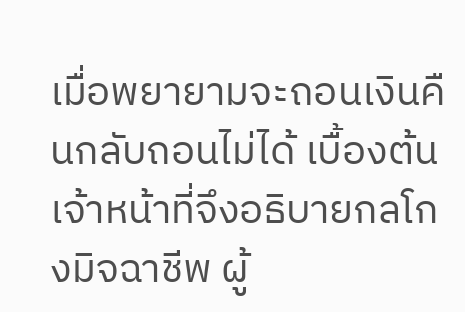เมื่อพยายามจะถอนเงินคืนกลับถอนไม่ได้ เบื้องต้นเจ้าหน้าที่จึงอธิบายกลโกงมิจฉาชีพ ผู้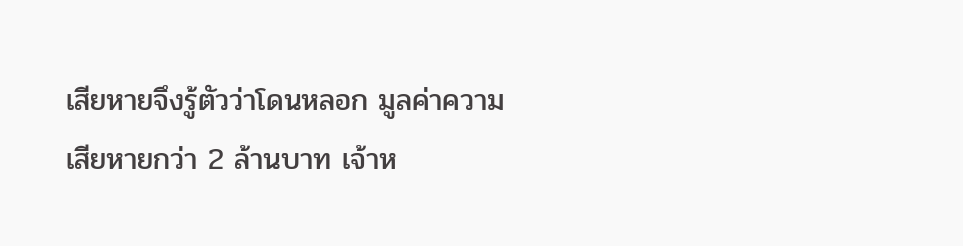เสียหายจึงรู้ตัวว่าโดนหลอก มูลค่าความเสียหายกว่า 2 ล้านบาท เจ้าห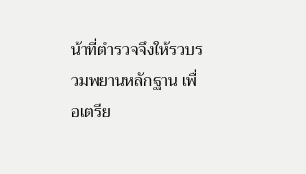น้าที่ตำรวจจึงให้รวบรวมพยานหลักฐาน เพื่อเตรีย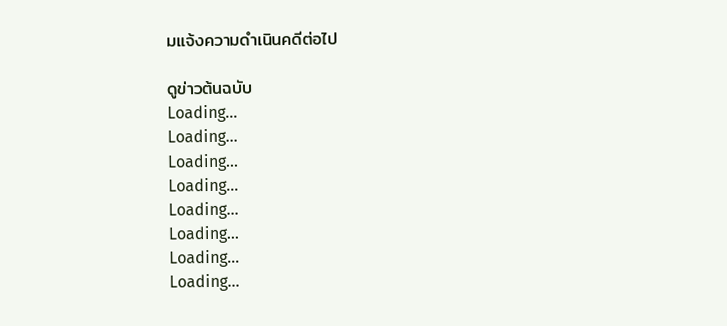มแจ้งความดำเนินคดีต่อไป

ดูข่าวต้นฉบับ
Loading...
Loading...
Loading...
Loading...
Loading...
Loading...
Loading...
Loading...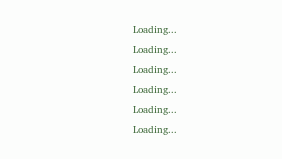Loading...
Loading...
Loading...
Loading...
Loading...
Loading...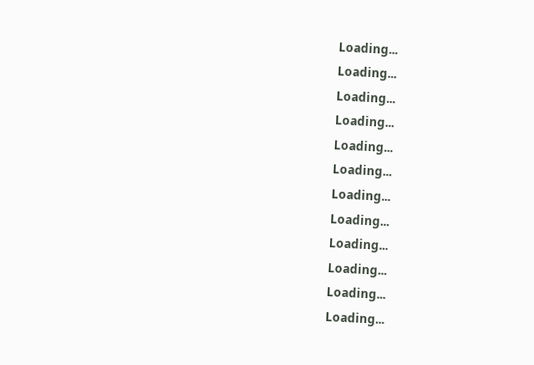Loading...
Loading...
Loading...
Loading...
Loading...
Loading...
Loading...
Loading...
Loading...
Loading...
Loading...
Loading...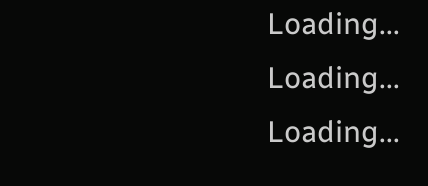Loading...
Loading...
Loading...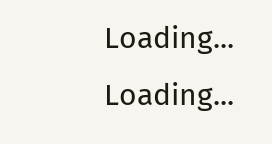Loading...
Loading...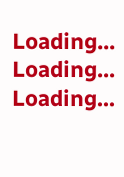Loading...
Loading...
Loading...